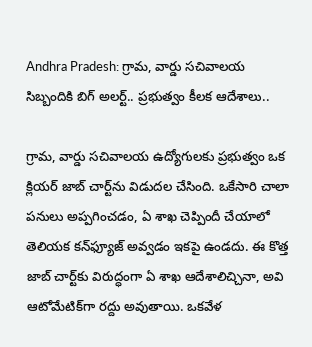Andhra Pradesh: గ్రామ, వార్డు సచివాలయ సిబ్బందికి బిగ్ అలర్ట్.. ప్రభుత్వం కీలక ఆదేశాలు..

గ్రామ, వార్డు సచివాలయ ఉద్యోగులకు ప్రభుత్వం ఒక క్లియర్ జాబ్‌ చార్ట్‌ను విడుదల చేసింది. ఒకేసారి చాలా పనులు అప్పగించడం, ఏ శాఖ చెప్పిందీ చేయాలో తెలియక కన్‌ఫ్యూజ్ అవ్వడం ఇకపై ఉండదు. ఈ కొత్త జాబ్‌ చార్ట్‌కు విరుద్ధంగా ఏ శాఖ ఆదేశాలిచ్చినా, అవి ఆటోమేటిక్‌గా రద్దు అవుతాయి. ఒకవేళ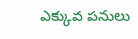ఎక్కువ పనులు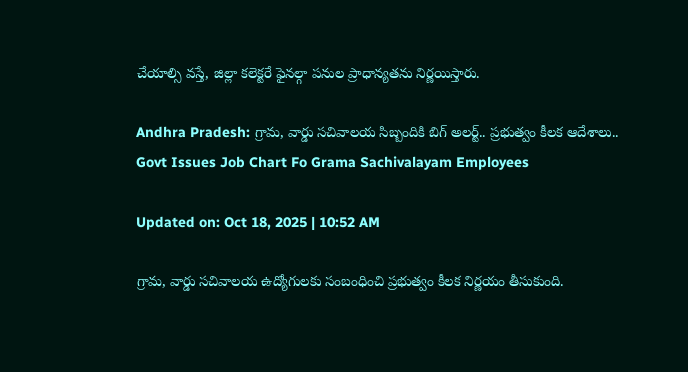చేయాల్సి వస్తే, జిల్లా కలెక్టరే ఫైనల్గా పనుల ప్రాధాన్యతను నిర్ణయిస్తారు.

Andhra Pradesh: గ్రామ, వార్డు సచివాలయ సిబ్బందికి బిగ్ అలర్ట్.. ప్రభుత్వం కీలక ఆదేశాలు..
Govt Issues Job Chart Fo Grama Sachivalayam Employees

Updated on: Oct 18, 2025 | 10:52 AM

గ్రామ, వార్డు సచివాలయ ఉద్యోగులకు సంబంధించి ప్రభుత్వం కీలక నిర్ణయం తీసుకుంది.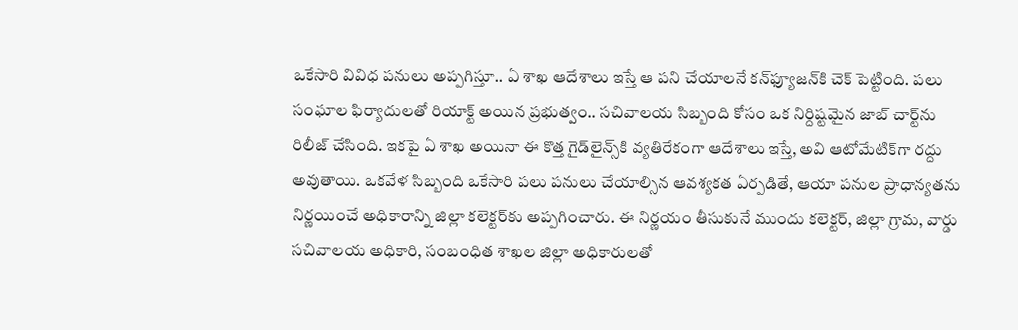ఒకేసారి వివిధ పనులు అప్పగిస్తూ.. ఏ శాఖ ఆదేశాలు ఇస్తే ఆ పని చేయాలనే కన్‌ఫ్యూజన్‌కి చెక్ పెట్టింది. పలు సంఘాల ఫిర్యాదులతో రియాక్ట్ అయిన ప్రభుత్వం.. సచివాలయ సిబ్బంది కోసం ఒక నిర్దిష్టమైన జాబ్‌ చార్ట్‌ను రిలీజ్ చేసింది. ఇకపై ఏ శాఖ అయినా ఈ కొత్త గైడ్‌లైన్స్‌కి వ్యతిరేకంగా ఆదేశాలు ఇస్తే, అవి ఆటోమేటిక్‌గా రద్దు అవుతాయి. ఒకవేళ సిబ్బంది ఒకేసారి పలు పనులు చేయాల్సిన ఆవశ్యకత ఏర్పడితే, ఆయా పనుల ప్రాధాన్యతను నిర్ణయించే అధికారాన్ని జిల్లా కలెక్టర్‌కు అప్పగించారు. ఈ నిర్ణయం తీసుకునే ముందు కలెక్టర్, జిల్లా గ్రామ, వార్డు సచివాలయ అధికారి, సంబంధిత శాఖల జిల్లా అధికారులతో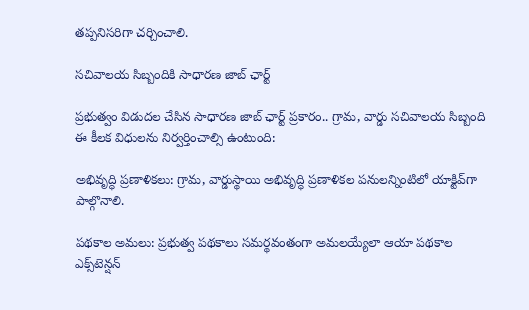తప్పనిసరిగా చర్చించాలి.

సచివాలయ సిబ్బందికి సాధారణ జాబ్‌ ఛార్ట్

ప్రభుత్వం విడుదల చేసిన సాధారణ జాబ్‌ ఛార్ట్ ప్రకారం.. గ్రామ, వార్డు సచివాలయ సిబ్బంది ఈ కీలక విధులను నిర్వర్తించాల్సి ఉంటుంది:

అభివృద్ధి ప్రణాళికలు: గ్రామ, వార్డుస్థాయి అభివృద్ధి ప్రణాళికల పనులన్నింటిలో యాక్టివ్‌గా పాల్గొనాలి.

పథకాల అమలు: ప్రభుత్వ పథకాలు సమర్థవంతంగా అమలయ్యేలా ఆయా పథకాల ఎక్స్‌టెన్షన్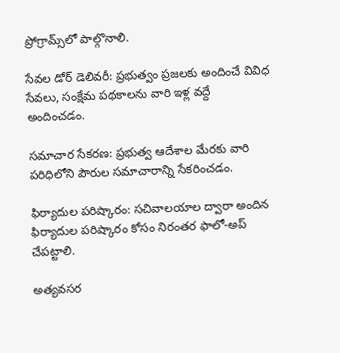ప్రోగ్రామ్స్‌లో పాల్గొనాలి.

సేవల డోర్‌ డెలివరీ: ప్రభుత్వం ప్రజలకు అందించే వివిధ సేవలు, సంక్షేమ పథకాలను వారి ఇళ్ల వద్దే అందించడం.

సమాచార సేకరణ: ప్రభుత్వ ఆదేశాల మేరకు వారి పరిధిలోని పౌరుల సమాచారాన్ని సేకరించడం.

ఫిర్యాదుల పరిష్కారం: సచివాలయాల ద్వారా అందిన ఫిర్యాదుల పరిష్కారం కోసం నిరంతర ఫాలో-అప్ చేపట్టాలి.

అత్యవసర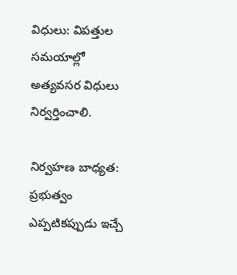విధులు: విపత్తుల సమయాల్లో అత్యవసర విధులు నిర్వర్తించాలి.

నిర్వహణ బాధ్యత: ప్రభుత్వం ఎప్పటికప్పుడు ఇచ్చే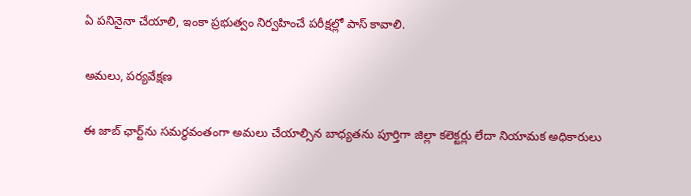ఏ పనినైనా చేయాలి, ఇంకా ప్రభుత్వం నిర్వహించే పరీక్షల్లో పాస్ కావాలి.

అమలు, పర్యవేక్షణ

ఈ జాబ్‌ ఛార్ట్‌ను సమర్థవంతంగా అమలు చేయాల్సిన బాధ్యతను పూర్తిగా జిల్లా కలెక్టర్లు లేదా నియామక అధికారులు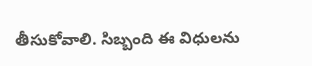తీసుకోవాలి. సిబ్బంది ఈ విధులను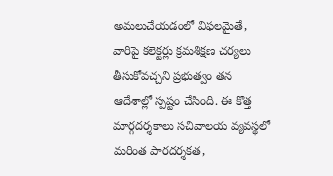అమలుచేయడంలో విఫలమైతే, వారిపై కలెక్టర్లు క్రమశిక్షణ చర్యలు తీసుకోవచ్చని ప్రభుత్వం తన ఆదేశాల్లో స్పష్టం చేసింది. ఈ కొత్త మార్గదర్శకాలు సచివాలయ వ్యవస్థలో మరింత పారదర్శకత,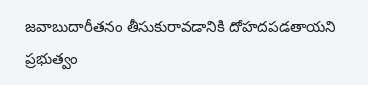జవాబుదారీతనం తీసుకురావడానికి దోహదపడతాయని ప్రభుత్వం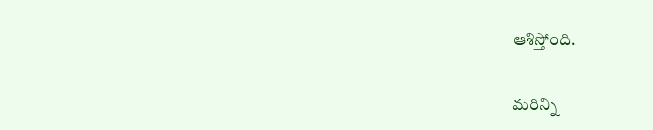ఆశిస్తోంది.

మరిన్ని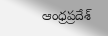ఆంధ్రప్రదేశ్‌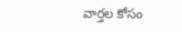వార్తల కోసం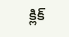క్లిక్‌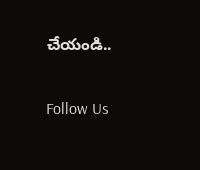చేయండి..

Follow Us